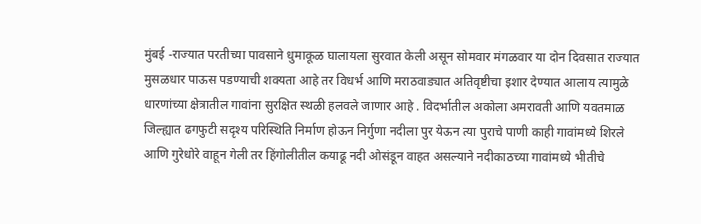मुंबई -राज्यात परतीच्या पावसाने धुमाकूळ घालायला सुरवात केली असून सोमवार मंगळवार या दोन दिवसात राज्यात मुसळधार पाऊस पडण्याची शक्यता आहे तर विधर्भ आणि मराठवाड्यात अतिवृष्टीचा इशार देण्यात आलाय त्यामुळे धारणांच्या क्षेत्रातील गावांना सुरक्षित स्थळी हलवले जाणार आहे . विदर्भातील अकोला अमरावती आणि यवतमाळ जिल्ह्यात ढगफुटी सदृश्य परिस्थिति निर्माण होऊन निर्गुणा नदीला पुर येऊन त्या पुराचे पाणी काही गावांमध्ये शिरले आणि गुरेधोरे वाहून गेली तर हिंगोलीतील कयाढू नदी ओसंडून वाहत असल्याने नदीकाठच्या गावांमध्ये भीतीचे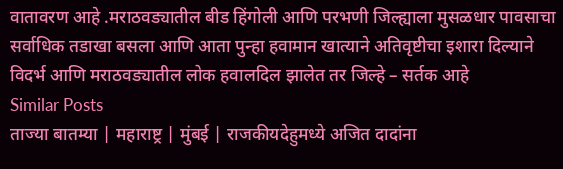वातावरण आहे .मराठवड्यातील बीड हिंगोली आणि परभणी जिल्ह्याला मुसळधार पावसाचा सर्वाधिक तडाखा बसला आणि आता पुन्हा हवामान खात्याने अतिवृष्टीचा इशारा दिल्याने विदर्भ आणि मराठवड्यातील लोक हवालदिल झालेत तर जिल्हे – सर्तक आहे
Similar Posts
ताज्या बातम्या | महाराष्ट्र | मुंबई | राजकीयदेहुमध्ये अजित दादांना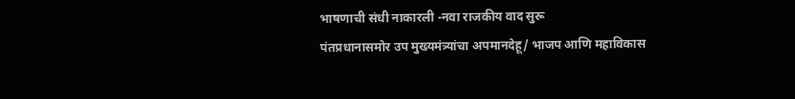भाषणाची संधी नाकारली -नवा राजकीय वाद सुरू
पंतप्रधानासमोर उप मुख्यमंत्र्यांचा अपमानदेहू/ भाजप आणि महाविकास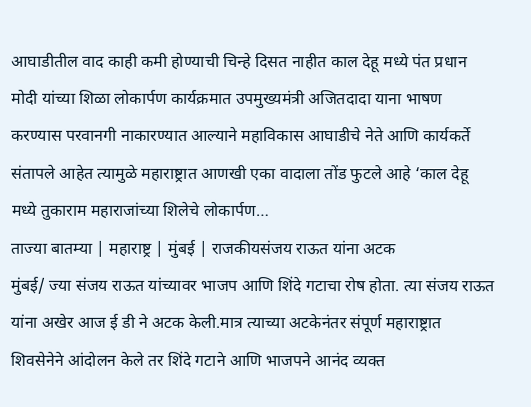आघाडीतील वाद काही कमी होण्याची चिन्हे दिसत नाहीत काल देहू मध्ये पंत प्रधान मोदी यांच्या शिळा लोकार्पण कार्यक्रमात उपमुख्यमंत्री अजितदादा याना भाषण करण्यास परवानगी नाकारण्यात आल्याने महाविकास आघाडीचे नेते आणि कार्यकर्ते संतापले आहेत त्यामुळे महाराष्ट्रात आणखी एका वादाला तोंड फुटले आहे ‘काल देहू मध्ये तुकाराम महाराजांच्या शिलेचे लोकार्पण…
ताज्या बातम्या | महाराष्ट्र | मुंबई | राजकीयसंजय राऊत यांना अटक
मुंबई/ ज्या संजय राऊत यांच्यावर भाजप आणि शिंदे गटाचा रोष होता. त्या संजय राऊत यांना अखेर आज ई डी ने अटक केली.मात्र त्याच्या अटकेनंतर संपूर्ण महाराष्ट्रात शिवसेनेने आंदोलन केले तर शिंदे गटाने आणि भाजपने आनंद व्यक्त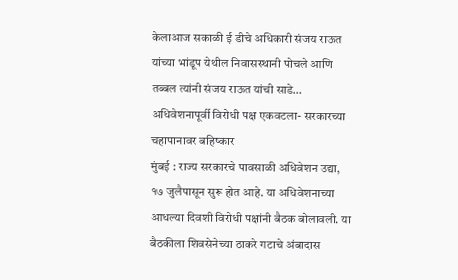केलाआज सकाळी ई डीचे अधिकारी संजय राऊत यांच्या भांडूप येथील निवासस्थानी पोचले आणि तब्बल त्यांनी संजय राऊत यांची साडे…
अधिवेशनापूर्वी विरोधी पक्ष एकवटला- सरकारच्या चहापानावर बहिष्कार
मुंबई : राज्य सरकारचे पावसाळी अधिवेशन उद्या, १७ जुलैपासून सुरू होत आहे. या अधिवेशनाच्या आधल्या दिवशी विरोधी पक्षांनी बैठक बोलावली. या बैठकीला शिवसेनेच्या ठाकरे गटाचे अंबादास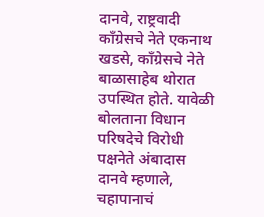दानवे, राष्ट्रवादी काँग्रेसचे नेते एकनाथ खडसे, काँग्रेसचे नेते बाळासाहेब थोरात उपस्थित होते. यावेळी बोलताना विधान परिषदेचे विरोधी पक्षनेते अंबादास दानवे म्हणाले, चहापानाचं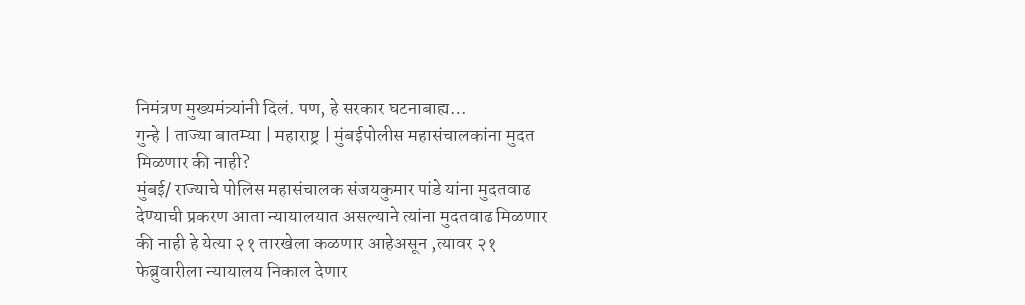निमंत्रण मुख्यमंत्र्यांनी दिलं. पण, हे सरकार घटनाबाह्य…
गुन्हे | ताज्या बातम्या | महाराष्ट्र | मुंबईपोलीस महासंचालकांना मुदत मिळणार की नाही?
मुंबई/ राज्याचे पोलिस महासंचालक संजयकुमार पांडे यांना मुदतवाढ देण्याची प्रकरण आता न्यायालयात असल्याने त्यांना मुदतवाढ मिळणार की नाही हे येत्या २१ तारखेला कळणार आहेअसून ,त्यावर २१ फेब्रुवारीला न्यायालय निकाल देणार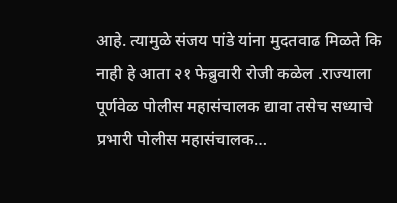आहे. त्यामुळे संजय पांडे यांना मुदतवाढ मिळते कि नाही हे आता २१ फेब्रुवारी रोजी कळेल .राज्याला पूर्णवेळ पोलीस महासंचालक द्यावा तसेच सध्याचे प्रभारी पोलीस महासंचालक…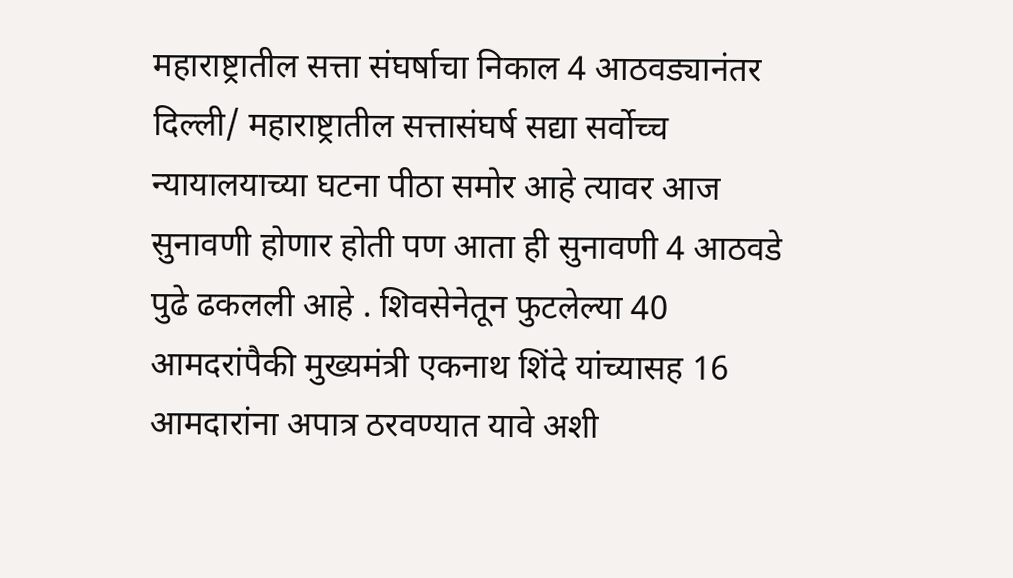महाराष्ट्रातील सत्ता संघर्षाचा निकाल 4 आठवड्यानंतर
दिल्ली/ महाराष्ट्रातील सत्तासंघर्ष सद्या सर्वोच्च न्यायालयाच्या घटना पीठा समोर आहे त्यावर आज सुनावणी होणार होती पण आता ही सुनावणी 4 आठवडे पुढे ढकलली आहे . शिवसेनेतून फुटलेल्या 40 आमदरांपैकी मुख्यमंत्री एकनाथ शिंदे यांच्यासह 16 आमदारांना अपात्र ठरवण्यात यावे अशी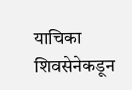याचिका शिवसेनेकडून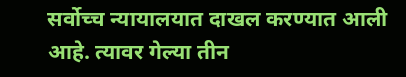सर्वोच्च न्यायालयात दाखल करण्यात आली आहे. त्यावर गेल्या तीन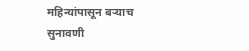महिन्यांपासून बऱ्याच सुनावणी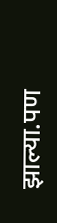झाल्या.पण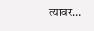त्यावर…